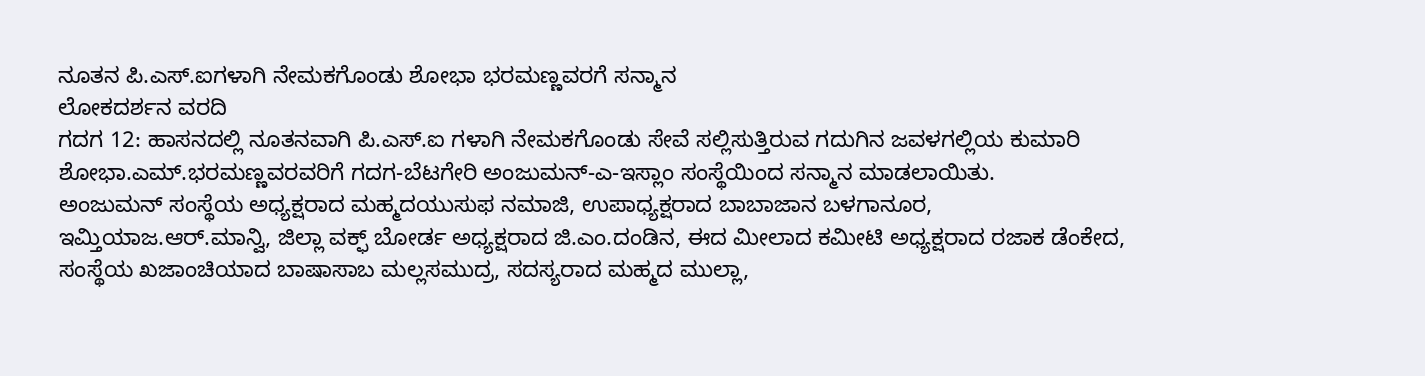ನೂತನ ಪಿ.ಎಸ್.ಐಗಳಾಗಿ ನೇಮಕಗೊಂಡು ಶೋಭಾ ಭರಮಣ್ಣವರಗೆ ಸನ್ಮಾನ
ಲೋಕದರ್ಶನ ವರದಿ
ಗದಗ 12: ಹಾಸನದಲ್ಲಿ ನೂತನವಾಗಿ ಪಿ.ಎಸ್.ಐ ಗಳಾಗಿ ನೇಮಕಗೊಂಡು ಸೇವೆ ಸಲ್ಲಿಸುತ್ತಿರುವ ಗದುಗಿನ ಜವಳಗಲ್ಲಿಯ ಕುಮಾರಿ ಶೋಭಾ.ಎಮ್.ಭರಮಣ್ಣವರವರಿಗೆ ಗದಗ-ಬೆಟಗೇರಿ ಅಂಜುಮನ್-ಎ-ಇಸ್ಲಾಂ ಸಂಸ್ಥೆಯಿಂದ ಸನ್ಮಾನ ಮಾಡಲಾಯಿತು.
ಅಂಜುಮನ್ ಸಂಸ್ಥೆಯ ಅಧ್ಯಕ್ಷರಾದ ಮಹ್ಮದಯುಸುಫ ನಮಾಜಿ, ಉಪಾಧ್ಯಕ್ಷರಾದ ಬಾಬಾಜಾನ ಬಳಗಾನೂರ, ಇಮ್ತಿಯಾಜ.ಆರ್.ಮಾನ್ವಿ, ಜಿಲ್ಲಾ ವಕ್ಫ್ ಬೋರ್ಡ ಅಧ್ಯಕ್ಷರಾದ ಜಿ.ಎಂ.ದಂಡಿನ, ಈದ ಮೀಲಾದ ಕಮೀಟಿ ಅಧ್ಯಕ್ಷರಾದ ರಜಾಕ ಡೆಂಕೇದ, ಸಂಸ್ಥೆಯ ಖಜಾಂಚಿಯಾದ ಬಾಷಾಸಾಬ ಮಲ್ಲಸಮುದ್ರ, ಸದಸ್ಯರಾದ ಮಹ್ಮದ ಮುಲ್ಲಾ,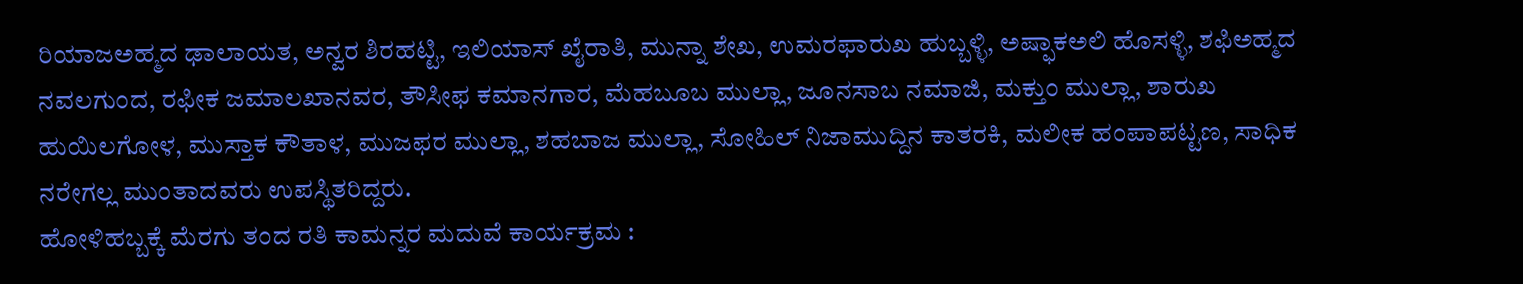ರಿಯಾಜಅಹ್ಮದ ಢಾಲಾಯತ, ಅನ್ವರ ಶಿರಹಟ್ಟಿ, ಇಲಿಯಾಸ್ ಖೈರಾತಿ, ಮುನ್ನಾ ಶೇಖ, ಉಮರಫಾರುಖ ಹುಬ್ಬಳ್ಳಿ, ಅಷ್ಫಾಕಅಲಿ ಹೊಸಳ್ಳಿ, ಶಫಿಅಹ್ಮದ ನವಲಗುಂದ, ರಫೀಕ ಜಮಾಲಖಾನವರ, ತೌಸೀಫ ಕಮಾನಗಾರ, ಮೆಹಬೂಬ ಮುಲ್ಲಾ, ಜೂನಸಾಬ ನಮಾಜಿ, ಮಕ್ತುಂ ಮುಲ್ಲಾ, ಶಾರುಖ ಹುಯಿಲಗೋಳ, ಮುಸ್ತಾಕ ಕೌತಾಳ, ಮುಜಫರ ಮುಲ್ಲಾ, ಶಹಬಾಜ ಮುಲ್ಲಾ, ಸೋಹಿಲ್ ನಿಜಾಮುದ್ದಿನ ಕಾತರಕಿ, ಮಲೀಕ ಹಂಪಾಪಟ್ಟಣ, ಸಾಧಿಕ ನರೇಗಲ್ಲ ಮುಂತಾದವರು ಉಪಸ್ಥಿತರಿದ್ದರು.
ಹೋಳಿಹಬ್ಬಕ್ಕೆ ಮೆರಗು ತಂದ ರತಿ ಕಾಮನ್ನರ ಮದುವೆ ಕಾರ್ಯಕ್ರಮ :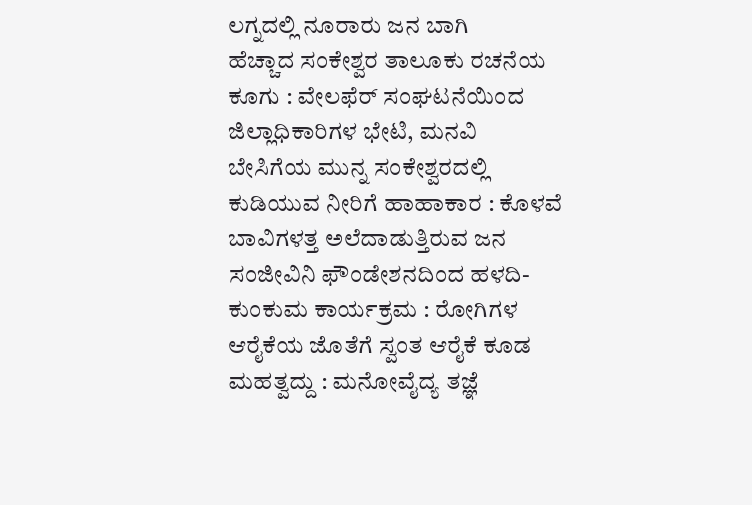ಲಗ್ನದಲ್ಲಿ ನೂರಾರು ಜನ ಬಾಗಿ
ಹೆಚ್ಚಾದ ಸಂಕೇಶ್ವರ ತಾಲೂಕು ರಚನೆಯ ಕೂಗು : ವೇಲಫೆರ್ ಸಂಘಟನೆಯಿಂದ ಜಿಲ್ಲಾಧಿಕಾರಿಗಳ ಭೇಟಿ, ಮನವಿ
ಬೇಸಿಗೆಯ ಮುನ್ನ ಸಂಕೇಶ್ವರದಲ್ಲಿ ಕುಡಿಯುವ ನೀರಿಗೆ ಹಾಹಾಕಾರ : ಕೊಳವೆ ಬಾವಿಗಳತ್ತ ಅಲೆದಾಡುತ್ತಿರುವ ಜನ
ಸಂಜೀವಿನಿ ಫೌಂಡೇಶನದಿಂದ ಹಳದಿ-ಕುಂಕುಮ ಕಾರ್ಯಕ್ರಮ : ರೋಗಿಗಳ ಆರೈಕೆಯ ಜೊತೆಗೆ ಸ್ವಂತ ಆರೈಕೆ ಕೂಡ ಮಹತ್ವದ್ದು : ಮನೋವೈದ್ಯ ತಜ್ಞೆ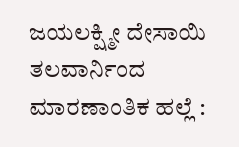ಜಯಲಕ್ಷ್ಮೀ ದೇಸಾಯಿ
ತಲವಾರ್ನಿಂದ ಮಾರಣಾಂತಿಕ ಹಲ್ಲೆ :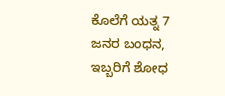ಕೊಲೆಗೆ ಯತ್ನ 7 ಜನರ ಬಂಧನ, ಇಬ್ಬರಿಗೆ ಶೋಧ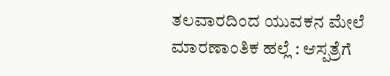ತಲವಾರದಿಂದ ಯುವಕನ ಮೇಲೆ ಮಾರಣಾಂತಿಕ ಹಲ್ಲೆ : ಆಸ್ಪತ್ರೆಗೆ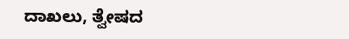ದಾಖಲು, ತ್ವೇಷದ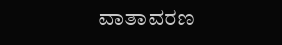ವಾತಾವರಣ